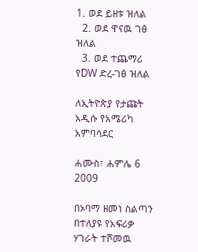1. ወደ ይዘቱ ዝለል
  2. ወደ ዋናዉ ገፅ ዝለል
  3. ወደ ተጨማሪ የDW ድረ-ገፅ ዝለል

ለኢትዮጵያ የታጩት አዲሱ የአሜሪካ አምባሳደር

ሐሙስ፣ ሐምሌ 6 2009

በኦባማ ዘመነ ስልጣን በተለያዩ የአፍሪቃ ሃገራት ተሾመዉ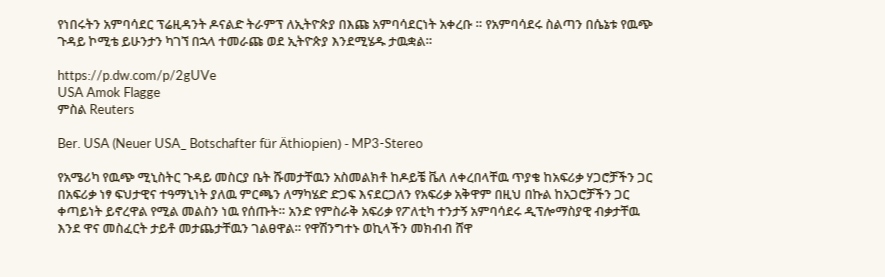የነበሩትን አምባሳደር ፕሬዚዳንት ዶናልድ ትራምፕ ለኢትዮጵያ በእጩ አምባሳደርነት አቀረቡ ። የአምባሳደሩ ስልጣን በሴኔቱ የዉጭ ጉዳይ ኮሚቴ ይሁንታን ካገኘ በኋላ ተመራጩ ወደ ኢትዮጵያ እንደሚሄዱ ታዉቋል።

https://p.dw.com/p/2gUVe
USA Amok Flagge
ምስል Reuters

Ber. USA (Neuer USA_ Botschafter für Äthiopien) - MP3-Stereo

የአሜሪካ የዉጭ ሚኒስትር ጉዳይ መስርያ ቤት ሹመታቸዉን አስመልክቶ ከዶይቼ ቬለ ለቀረበላቸዉ ጥያቄ ከአፍሪቃ ሃጋሮቻችን ጋር በአፍሪቃ ነፃ ፍህታዊና ተዓማኒነት ያለዉ ምርጫን ለማካሄድ ድጋፍ እናደርጋለን የአፍሪቃ አቅዋም በዚህ በኩል ከአጋሮቻችን ጋር ቀጣይነት ይኖረዋል የሚል መልስን ነዉ የሰጡት። አንድ የምስራቅ አፍሪቃ የፖለቲካ ተንታኝ አምባሳደሩ ዲፕሎማስያዊ ብቃታቸዉ እንደ ዋና መስፈርት ታይቶ መታጨታቸዉን ገልፀዋል። የዋሽንግተኑ ወኪላችን መክብብ ሸዋ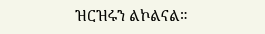ዝርዝሩን ልኮልናል።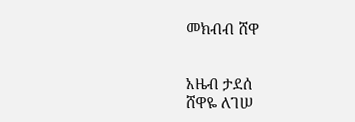መክብብ ሸዋ


አዜብ ታደሰ
ሸዋዬ ለገሠ